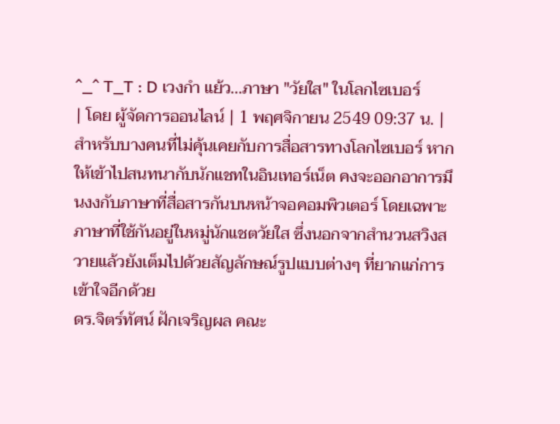^_^ T_T : D เวงกำ แย้ว...ภาษา "วัยใส" ในโลกไซเบอร์
| โดย ผู้จัดการออนไลน์ | 1 พฤศจิกายน 2549 09:37 น. |
สำหรับบางคนที่ไม่คุ้นเคยกับการสื่อสารทางโลกไซเบอร์ หากให้เข้าไปสนทนากับนักแชทในอินเทอร์เน็ต คงจะออกอาการมึนงงกับภาษาที่สื่อสารกันบนหน้าจอคอมพิวเตอร์ โดยเฉพาะภาษาที่ใช้กันอยู่ในหมู่นักแชตวัยใส ซึ่งนอกจากสำนวนสวิงสวายแล้วยังเต็มไปด้วยสัญลักษณ์รูปแบบต่างๆ ที่ยากแก่การเข้าใจอีกด้วย
ดร.จิตร์ทัศน์ ฝักเจริญผล คณะ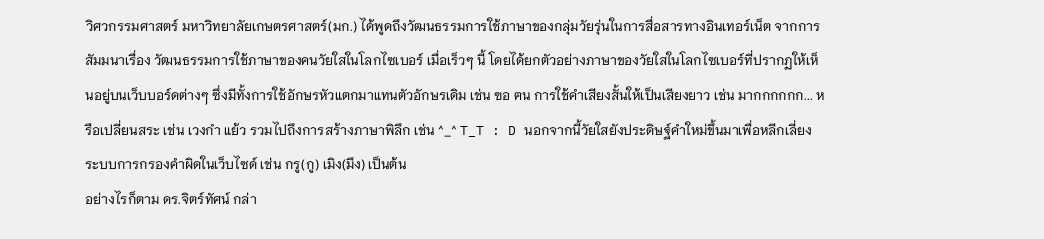วิศวกรรมศาสตร์ มหาวิทยาลัยเกษตรศาสตร์(มก.) ได้พูดถึงวัฒนธรรมการใช้ภาษาของกลุ่มวัยรุ่นในการสื่อสารทางอินเทอร์เน็ต จากการสัมมนาเรื่อง วัฒนธรรมการใช้ภาษาของคนวัยใสในโลกไซเบอร์ เมื่อเร็วๆ นี้ โดยได้ยกตัวอย่างภาษาของวัยใสในโลกไซเบอร์ที่ปรากฏให้เห็นอยู่บนเว็บบอร์ดต่างๆ ซึ่งมีทั้งการใช้อักษรหัวแตกมาแทนตัวอักษรเดิม เช่น ฃอ ฅน การใช้คำเสียงสั้นให้เป็นเสียงยาว เช่น มากกกกกก... หรือเปลี่ยนสระ เช่น เวงกำ แย้ว รวมไปถึงการสร้างภาษาพิลึก เช่น ^_^ T_T : D นอกจากนี้วัยใสยังประดิษฐ์คำใหม่ขึ้นมาเพื่อหลีกเลี่ยงระบบการกรองคำผิดในเว็บไซด์ เช่น กรู(กู) เมิง(มึง) เป็นต้น
อย่างไรก็ตาม ดร.จิตร์ทัศน์ กล่า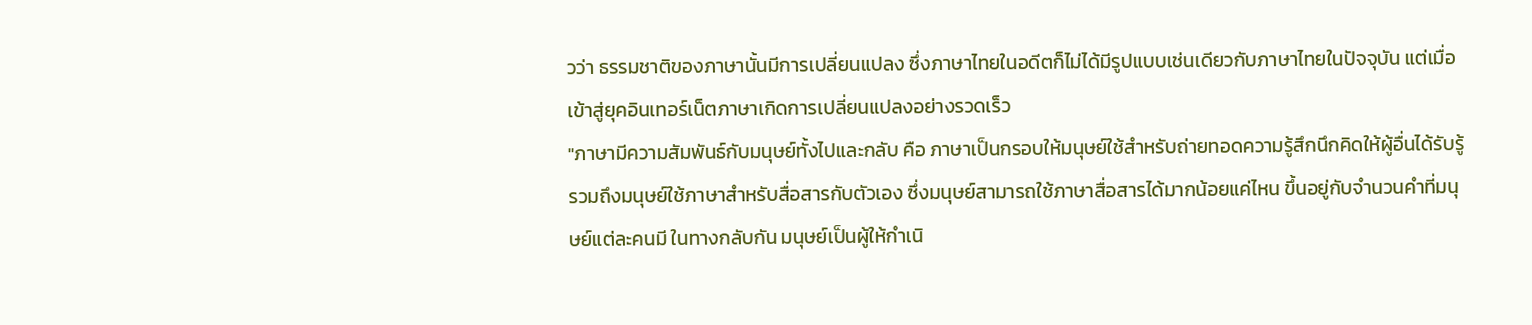วว่า ธรรมชาติของภาษานั้นมีการเปลี่ยนแปลง ซึ่งภาษาไทยในอดีตก็ไม่ได้มีรูปแบบเช่นเดียวกับภาษาไทยในปัจจุบัน แต่เมื่อเข้าสู่ยุคอินเทอร์เน็ตภาษาเกิดการเปลี่ยนแปลงอย่างรวดเร็ว
"ภาษามีความสัมพันธ์กับมนุษย์ทั้งไปและกลับ คือ ภาษาเป็นกรอบให้มนุษย์ใช้สำหรับถ่ายทอดความรู้สึกนึกคิดให้ผู้อื่นได้รับรู้ รวมถึงมนุษย์ใช้ภาษาสำหรับสื่อสารกับตัวเอง ซึ่งมนุษย์สามารถใช้ภาษาสื่อสารได้มากน้อยแค่ไหน ขึ้นอยู่กับจำนวนคำที่มนุษย์แต่ละคนมี ในทางกลับกัน มนุษย์เป็นผู้ให้กำเนิ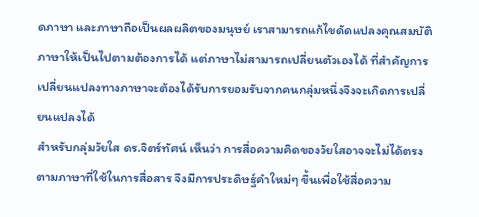ดภาษา และภาษาถือเป็นผลผลิตของมนุษย์ เราสามารถแก้ไขดัดแปลงคุณสมบัติภาษาให้เป็นไปตามต้องการได้ แต่ภาษาไม่สามารถเปลี่ยนตัวเองได้ ที่สำคัญการเปลี่ยนแปลงทางภาษาจะต้องได้รับการยอมรับจากคนกลุ่มหนึ่งจึงจะเกิดการเปลี่ยนแปลงได้
สำหรับกลุ่มวัยใส ดร.จิตร์ทัศน์ เห็นว่า การสื่อความคิดของวัยใสอาจจะไม่ได้ตรงตามภาษาที่ใช้ในการสื่อสาร จึงมีการประดิษฐ์คำใหม่ๆ ขึ้นเพื่อใช้สื่อความ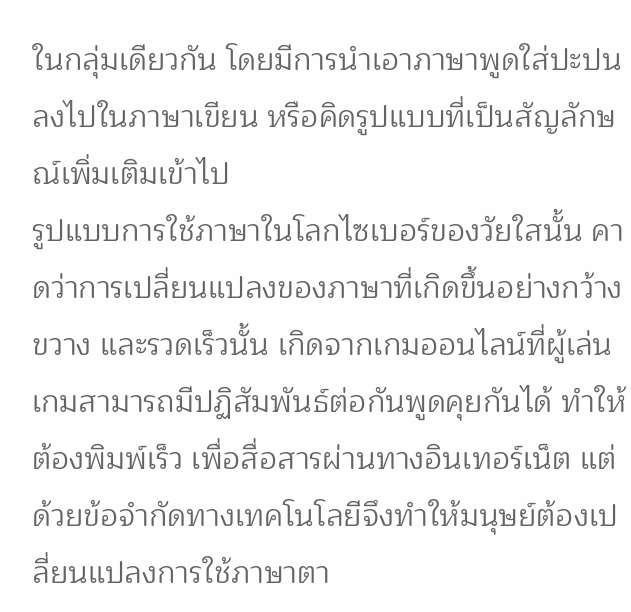ในกลุ่มเดียวกัน โดยมีการนำเอาภาษาพูดใส่ปะปนลงไปในภาษาเขียน หรือคิดรูปแบบที่เป็นสัญลักษณ์เพิ่มเติมเข้าไป
รูปแบบการใช้ภาษาในโลกไซเบอร์ของวัยใสนั้น คาดว่าการเปลี่ยนแปลงของภาษาที่เกิดขึ้นอย่างกว้างขวาง และรวดเร็วนั้น เกิดจากเกมออนไลน์ที่ผู้เล่นเกมสามารถมีปฏิสัมพันธ์ต่อกันพูดคุยกันได้ ทำให้ต้องพิมพ์เร็ว เพื่อสื่อสารผ่านทางอินเทอร์เน็ต แต่ด้วยข้อจำกัดทางเทคโนโลยีจึงทำให้มนุษย์ต้องเปลี่ยนแปลงการใช้ภาษาตา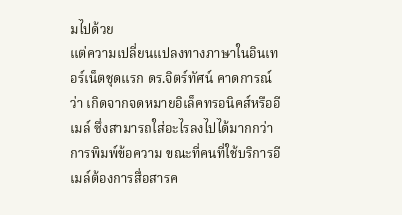มไปด้วย
แต่ความเปลี่ยนแปลงทางภาษาในอินเทอร์เน็ตชุดแรก ดร.จิตร์ทัศน์ คาดการณ์ว่า เกิดจากจดหมายอิเล็คทรอนิคส์หรืออีเมล์ ซึ่งสามารถใส่อะไรลงไปได้มากกว่าการพิมพ์ข้อความ ขณะที่คนที่ใช้บริการอีเมล์ต้องการสื่อสารค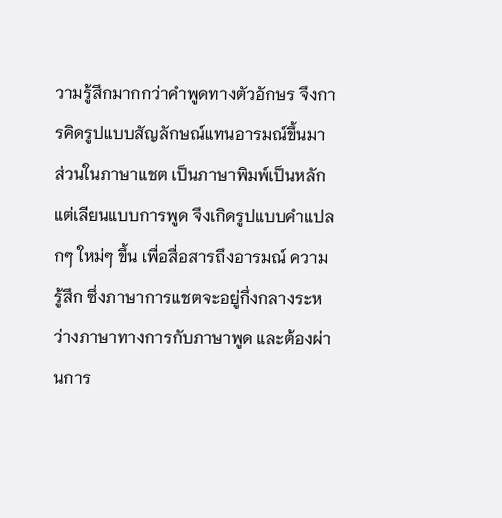วามรู้สึกมากกว่าคำพูดทางตัวอักษร จึงการคิดรูปแบบสัญลักษณ์แทนอารมณ์ขึ้นมา
ส่วนในภาษาแชต เป็นภาษาพิมพ์เป็นหลัก แต่เลียนแบบการพูด จึงเกิดรูปแบบคำแปลกๆ ใหม่ๆ ขึ้น เพื่อสื่อสารถึงอารมณ์ ความรู้สึก ซึ่งภาษาการแชตจะอยู่กึ่งกลางระหว่างภาษาทางการกับภาษาพูด และต้องผ่านการ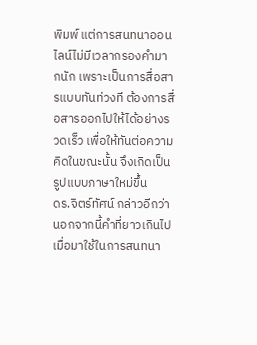พิมพ์ แต่การสนทนาออนไลน์ไม่มีเวลากรองคำมากนัก เพราะเป็นการสื่อสารแบบทันท่วงที ต้องการสื่อสารออกไปให้ได้อย่างรวดเร็ว เพื่อให้ทันต่อความคิดในขณะนั้น จึงเกิดเป็นรูปแบบภาษาใหม่ขึ้น
ดร.จิตร์ทัศน์ กล่าวอีกว่า นอกจากนี้คำที่ยาวเกินไป เมื่อมาใช้ในการสนทนา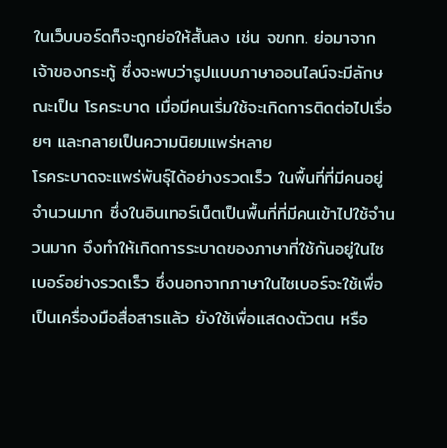ในเว็บบอร์ดก็จะถูกย่อให้สั้นลง เช่น จขกท. ย่อมาจาก เจ้าของกระทู้ ซึ่งจะพบว่ารูปแบบภาษาออนไลน์จะมีลักษณะเป็น โรคระบาด เมื่อมีคนเริ่มใช้จะเกิดการติดต่อไปเรื่อยๆ และกลายเป็นความนิยมแพร่หลาย
โรคระบาดจะแพร่พันธุ์ได้อย่างรวดเร็ว ในพื้นที่ที่มีคนอยู่จำนวนมาก ซึ่งในอินเทอร์เน็ตเป็นพื้นที่ที่มีคนเข้าไปใช้จำนวนมาก จึงทำให้เกิดการระบาดของภาษาที่ใช้กันอยู่ในไซเบอร์อย่างรวดเร็ว ซึ่งนอกจากภาษาในไซเบอร์จะใช้เพื่อเป็นเครื่องมือสื่อสารแล้ว ยังใช้เพื่อแสดงตัวตน หรือ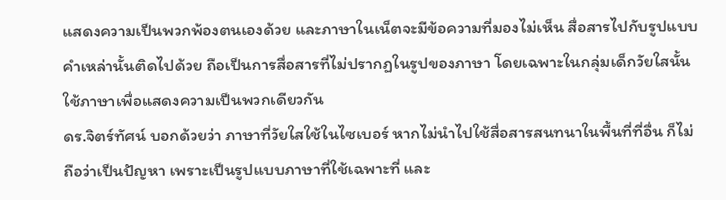แสดงความเป็นพวกพ้องตนเองด้วย และภาษาในเน็ตจะมีข้อความที่มองไม่เห็น สื่อสารไปกับรูปแบบคำเหล่านั้นติดไปด้วย ถือเป็นการสื่อสารที่ไม่ปรากฏในรูปของภาษา โดยเฉพาะในกลุ่มเด็กวัยใสนั้นใช้ภาษาเพื่อแสดงความเป็นพวกเดียวกัน
ดร.จิตร์ทัศน์ บอกด้วยว่า ภาษาที่วัยใสใช้ในไซเบอร์ หากไม่นำไปใช้สื่อสารสนทนาในพื้นที่ที่อื่น ก็ไม่ถือว่าเป็นปัญหา เพราะเป็นรูปแบบภาษาที่ใช้เฉพาะที่ และ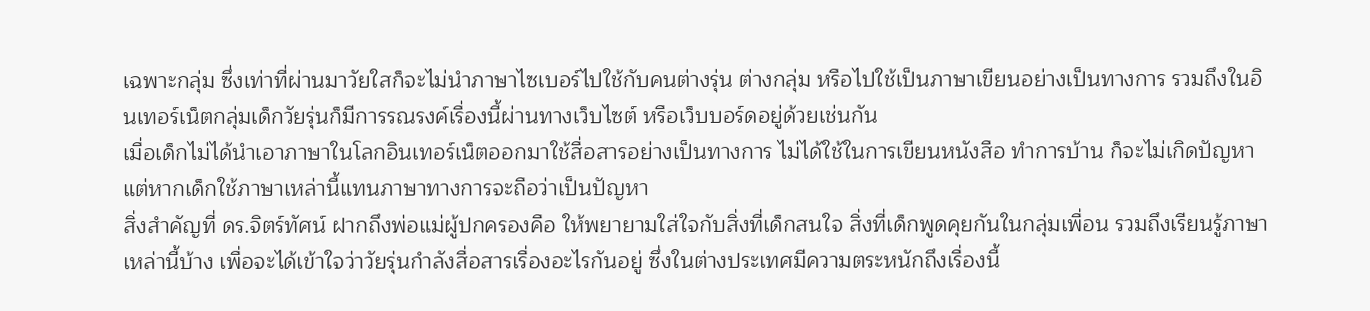เฉพาะกลุ่ม ซึ่งเท่าที่ผ่านมาวัยใสก็จะไม่นำภาษาไซเบอร์ไปใช้กับคนต่างรุ่น ต่างกลุ่ม หรือไปใช้เป็นภาษาเขียนอย่างเป็นทางการ รวมถึงในอินเทอร์เน็ตกลุ่มเด็กวัยรุ่นก็มีการรณรงค์เรื่องนี้ผ่านทางเว็บไซต์ หรือเว็บบอร์ดอยู่ด้วยเช่นกัน
เมื่อเด็กไม่ได้นำเอาภาษาในโลกอินเทอร์เน็ตออกมาใช้สื่อสารอย่างเป็นทางการ ไม่ได้ใช้ในการเขียนหนังสือ ทำการบ้าน ก็จะไม่เกิดปัญหา แต่หากเด็กใช้ภาษาเหล่านี้แทนภาษาทางการจะถือว่าเป็นปัญหา
สิ่งสำคัญที่ ดร.จิตร์ทัศน์ ฝากถึงพ่อแม่ผู้ปกครองคือ ให้พยายามใส่ใจกับสิ่งที่เด็กสนใจ สิ่งที่เด็กพูดคุยกันในกลุ่มเพื่อน รวมถึงเรียนรู้ภาษาเหล่านี้บ้าง เพื่อจะได้เข้าใจว่าวัยรุ่นกำลังสื่อสารเรื่องอะไรกันอยู่ ซึ่งในต่างประเทศมีความตระหนักถึงเรื่องนี้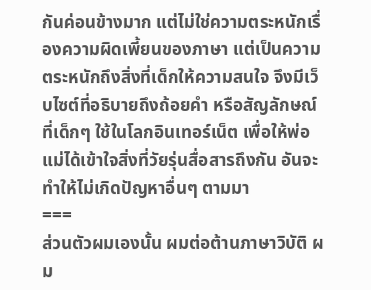กันค่อนข้างมาก แต่ไม่ใช่ความตระหนักเรื่องความผิดเพี้ยนของภาษา แต่เป็นความตระหนักถึงสิ่งที่เด็กให้ความสนใจ จึงมีเว็บไซต์ที่อธิบายถึงถ้อยคำ หรือสัญลักษณ์ที่เด็กๆ ใช้ในโลกอินเทอร์เน็ต เพื่อให้พ่อแม่ได้เข้าใจสิ่งที่วัยรุ่นสื่อสารถึงกัน อันจะทำให้ไม่เกิดปัญหาอื่นๆ ตามมา
===
ส่วนตัวผมเองนั้น ผมต่อต้านภาษาวิบัติ ผม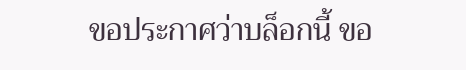ขอประกาศว่าบล็อกนี้ ขอ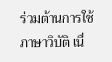ร่วมต้านการใช้ภาษาวิบัติ เนื่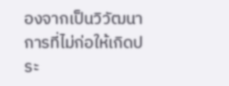องจากเป็นวิวัฒนาการที่ไม่ก่อให้เกิดประ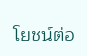โยชน์ต่อ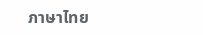ภาษาไทย